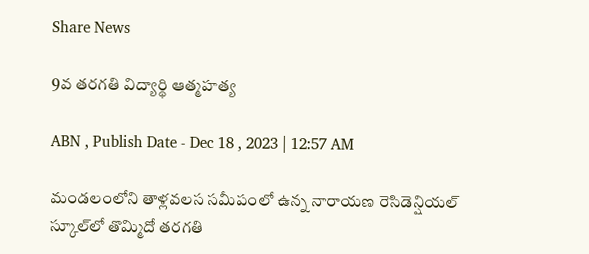Share News

9వ తరగతి విద్యార్థి ఆత్మహత్య

ABN , Publish Date - Dec 18 , 2023 | 12:57 AM

మండలంలోని తాళ్లవలస సమీపంలో ఉన్న నారాయణ రెసిడెన్షియల్‌ స్కూల్‌లో తొమ్మిదో తరగతి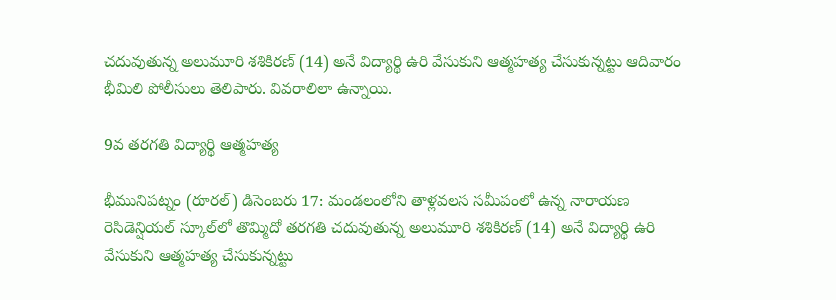చదువుతున్న అలుమూరి శశికిరణ్‌ (14) అనే విద్యార్థి ఉరి వేసుకుని ఆత్మహత్య చేసుకున్నట్టు ఆదివారం భీమిలి పోలీసులు తెలిపారు. వివరాలిలా ఉన్నాయి.

9వ తరగతి విద్యార్థి ఆత్మహత్య

భీమునిపట్నం (రూరల్‌) డిసెంబరు 17: మండలంలోని తాళ్లవలస సమీపంలో ఉన్న నారాయణ రెసిడెన్షియల్‌ స్కూల్‌లో తొమ్మిదో తరగతి చదువుతున్న అలుమూరి శశికిరణ్‌ (14) అనే విద్యార్థి ఉరి వేసుకుని ఆత్మహత్య చేసుకున్నట్టు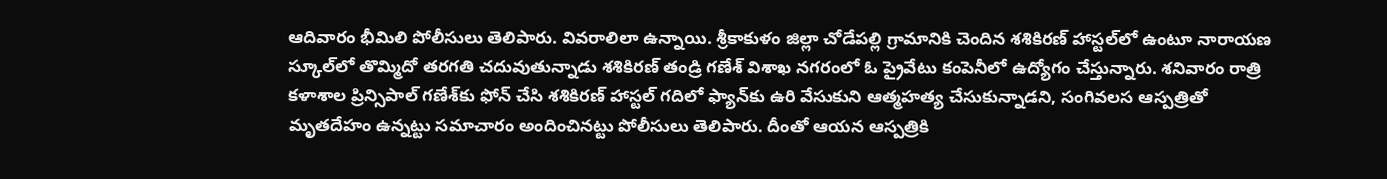ఆదివారం భీమిలి పోలీసులు తెలిపారు. వివరాలిలా ఉన్నాయి. శ్రీకాకుళం జిల్లా చోడేపల్లి గ్రామానికి చెందిన శశికిరణ్‌ హాస్టల్‌లో ఉంటూ నారాయణ స్కూల్‌లో తొమ్మిదో తరగతి చదువుతున్నాడు శశికిరణ్‌ తండ్రి గణేశ్‌ విశాఖ నగరంలో ఓ ప్రైవేటు కంపెనీలో ఉద్యోగం చేస్తున్నారు. శనివారం రాత్రి కళాశాల ప్రిన్సిపాల్‌ గణేశ్‌కు ఫోన్‌ చేసి శశికిరణ్‌ హాస్టల్‌ గదిలో ఫ్యాన్‌కు ఉరి వేసుకుని ఆత్మహత్య చేసుకున్నాడని, సంగివలస ఆస్పత్రితో మృతదేహం ఉన్నట్టు సమాచారం అందించినట్టు పోలీసులు తెలిపారు. దీంతో ఆయన ఆస్పత్రికి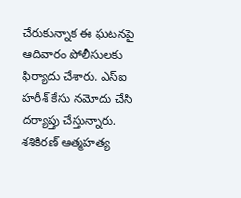చేరుకున్నాక ఈ ఘటనపై ఆదివారం పోలీసులకు ఫిర్యాదు చేశారు. ఎస్‌ఐ హరీశ్‌ కేసు నమోదు చేసి దర్యాప్తు చేస్తున్నారు. శశికిరణ్‌ ఆత్మహత్య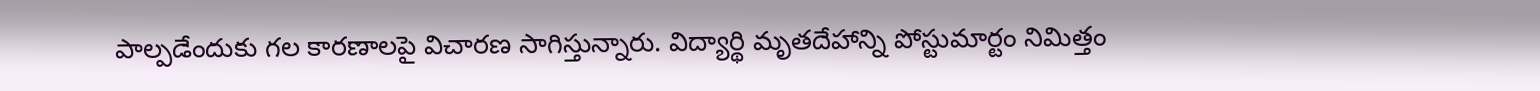పాల్పడేందుకు గల కారణాలపై విచారణ సాగిస్తున్నారు. విద్యార్థి మృతదేహాన్ని పోస్టుమార్టం నిమిత్తం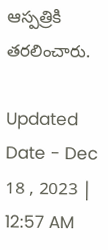ఆస్పత్రికి తరలించారు.

Updated Date - Dec 18 , 2023 | 12:57 AM